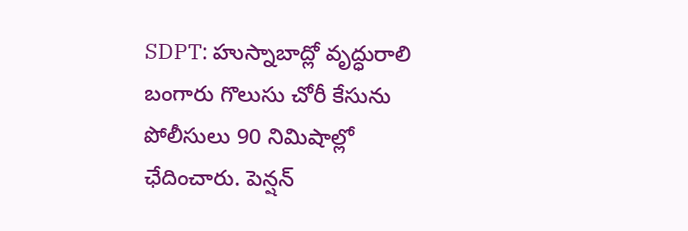SDPT: హుస్నాబాద్లో వృద్ధురాలి బంగారు గొలుసు చోరీ కేసును పోలీసులు 90 నిమిషాల్లో ఛేదించారు. పెన్షన్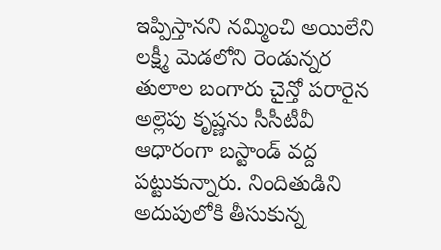ఇప్పిస్తానని నమ్మించి అయిలేని లక్ష్మీ మెడలోని రెండున్నర తులాల బంగారు చైన్తో పరారైన అల్లెపు కృష్ణను సీసీటీవీ ఆధారంగా బస్టాండ్ వద్ద పట్టుకున్నారు. నిందితుడిని అదుపులోకి తీసుకున్న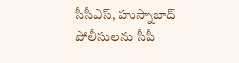సీసీఎస్, హుస్నాబాద్ పోలీసులను సీపీ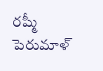రష్మీ పెరుమాళ్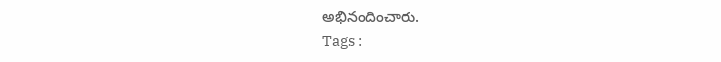అభినందించారు.
Tags :